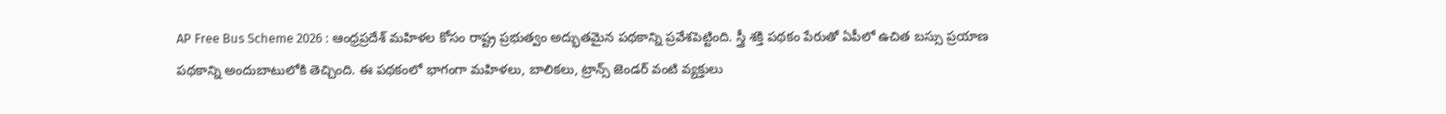AP Free Bus Scheme 2026 : ఆంధ్రప్రదేశ్ మహిళల కోసం రాష్ట్ర ప్రభుత్వం అద్భుతమైన పథకాన్ని ప్రవేశపెట్టింది. స్త్రీ శక్తి పథకం పేరుతో ఏపీలో ఉచిత బస్సు ప్రయాణ పథకాన్ని అందుబాటులోకి తెచ్చింది. ఈ పథకంలో భాగంగా మహిళలు, బాలికలు, ట్రాన్స్ జెండర్ వంటి వ్యక్తులు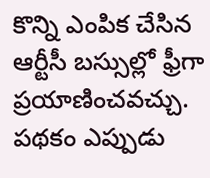కొన్ని ఎంపిక చేసిన ఆర్టీసీ బస్సుల్లో ఫ్రీగా ప్రయాణించవచ్చు.
పథకం ఎప్పుడు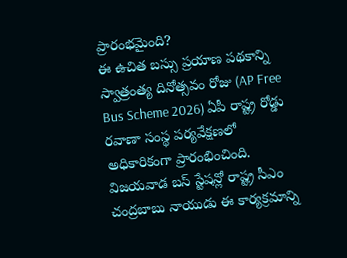ప్రారంభమైంది?
ఈ ఉచిత బస్సు ప్రయాణ పథకాన్ని స్వాత్రంత్య దినోత్సవం రోజు (AP Free Bus Scheme 2026) ఏపీ రాష్ట్ర రోడ్డు రవాణా సంస్థ పర్యవేక్షణలో అధికారికంగా ప్రారంభించింది. విజయవాడ బస్ స్టేషన్లో రాష్ట్ర సీఎం చంద్రబాబు నాయుడు ఈ కార్యక్రమాన్ని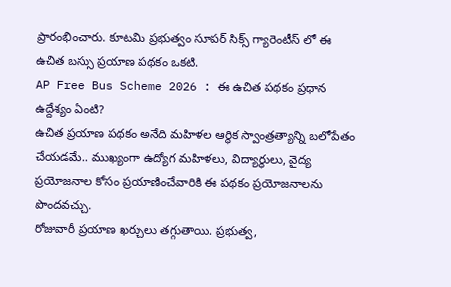ప్రారంభించారు. కూటమి ప్రభుత్వం సూపర్ సిక్స్ గ్యారెంటీస్ లో ఈ ఉచిత బస్సు ప్రయాణ పథకం ఒకటి.
AP Free Bus Scheme 2026 : ఈ ఉచిత పథకం ప్రధాన ఉద్దేశ్యం ఏంటి?
ఉచిత ప్రయాణ పథకం అనేది మహిళల ఆర్థిక స్వాంత్రత్యాన్ని బలోపేతం చేయడమే.. ముఖ్యంగా ఉద్యోగ మహిళలు, విద్యార్థులు, వైద్య ప్రయోజనాల కోసం ప్రయాణించేవారికి ఈ పథకం ప్రయోజనాలను పొందవచ్చు.
రోజువారీ ప్రయాణ ఖర్చులు తగ్గుతాయి. ప్రభుత్వ,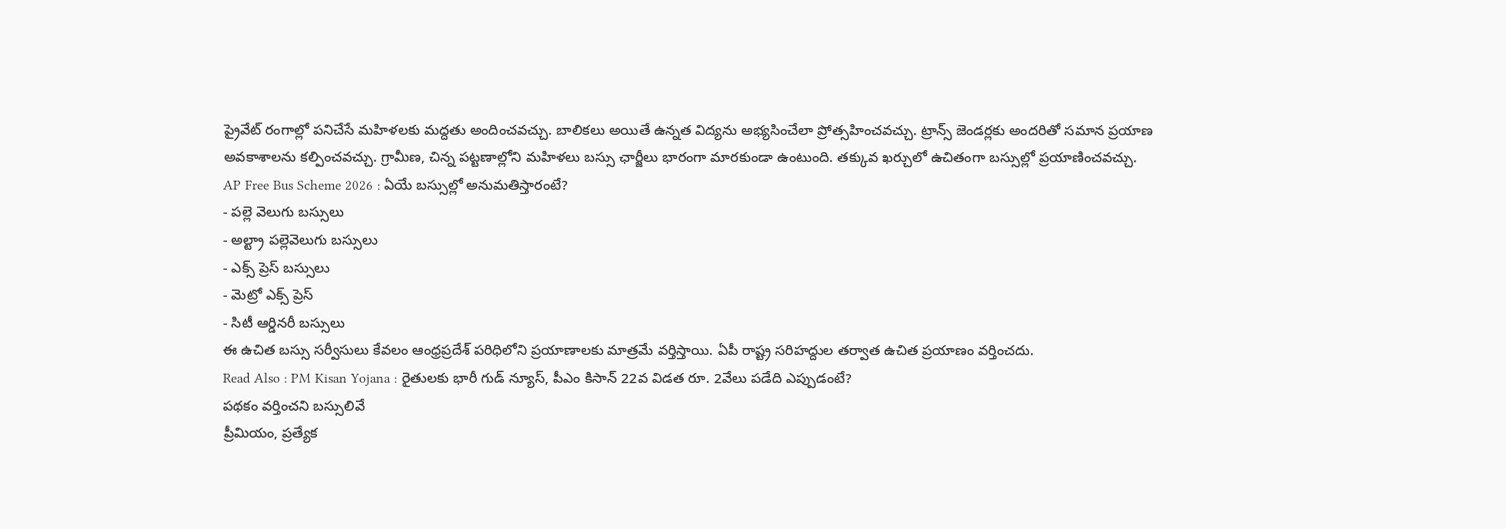ప్రైవేట్ రంగాల్లో పనిచేసే మహిళలకు మద్దతు అందించవచ్చు. బాలికలు అయితే ఉన్నత విద్యను అభ్యసించేలా ప్రోత్సహించవచ్చు. ట్రాన్స్ జెండర్లకు అందరితో సమాన ప్రయాణ అవకాశాలను కల్పించవచ్చు. గ్రామీణ, చిన్న పట్టణాల్లోని మహిళలు బస్సు ఛార్జీలు భారంగా మారకుండా ఉంటుంది. తక్కువ ఖర్చులో ఉచితంగా బస్సుల్లో ప్రయాణించవచ్చు.
AP Free Bus Scheme 2026 : ఏయే బస్సుల్లో అనుమతిస్తారంటే?
- పల్లె వెలుగు బస్సులు
- అల్ట్రా పల్లెవెలుగు బస్సులు
- ఎక్స్ ప్రెస్ బస్సులు
- మెట్రో ఎక్స్ ప్రెస్
- సిటీ ఆర్డినరీ బస్సులు
ఈ ఉచిత బస్సు సర్వీసులు కేవలం ఆంధ్రప్రదేశ్ పరిధిలోని ప్రయాణాలకు మాత్రమే వర్తిస్తాయి. ఏపీ రాష్ట్ర సరిహద్దుల తర్వాత ఉచిత ప్రయాణం వర్తించదు.
Read Also : PM Kisan Yojana : రైతులకు భారీ గుడ్ న్యూస్, పీఎం కిసాన్ 22వ విడత రూ. 2వేలు పడేది ఎప్పుడంటే?
పథకం వర్తించని బస్సులివే
ప్రీమియం, ప్రత్యేక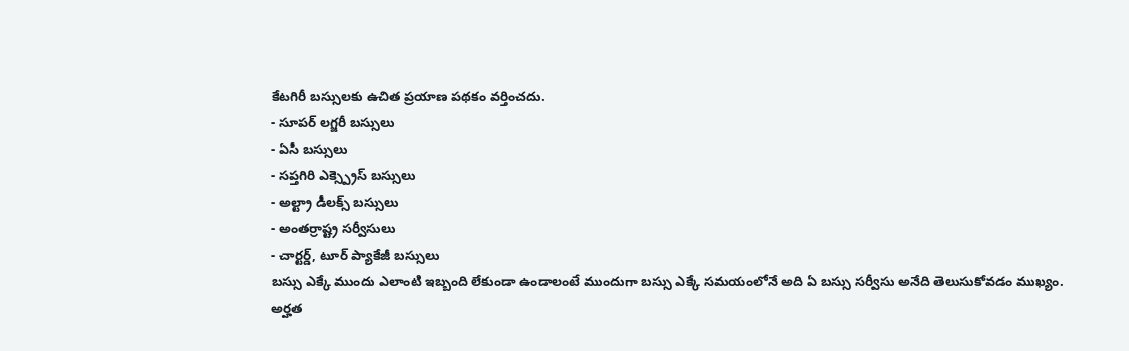కేటగిరీ బస్సులకు ఉచిత ప్రయాణ పథకం వర్తించదు.
- సూపర్ లగ్జరీ బస్సులు
- ఏసీ బస్సులు
- సప్తగిరి ఎక్స్ప్రెస్ బస్సులు
- అల్ట్రా డీలక్స్ బస్సులు
- అంతర్రాష్ట్ర సర్వీసులు
- చార్టర్డ్, టూర్ ప్యాకేజీ బస్సులు
బస్సు ఎక్కే ముందు ఎలాంటి ఇబ్బంది లేకుండా ఉండాలంటే ముందుగా బస్సు ఎక్కే సమయంలోనే అది ఏ బస్సు సర్వీసు అనేది తెలుసుకోవడం ముఖ్యం.
అర్హత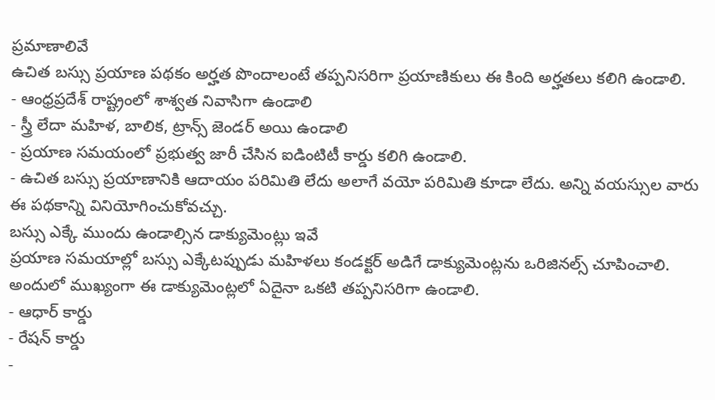ప్రమాణాలివే
ఉచిత బస్సు ప్రయాణ పథకం అర్హత పొందాలంటే తప్పనిసరిగా ప్రయాణికులు ఈ కింది అర్హతలు కలిగి ఉండాలి.
- ఆంధ్రప్రదేశ్ రాష్ట్రంలో శాశ్వత నివాసిగా ఉండాలి
- స్త్రీ లేదా మహిళ, బాలిక, ట్రాన్స్ జెండర్ అయి ఉండాలి
- ప్రయాణ సమయంలో ప్రభుత్వ జారీ చేసిన ఐడింటిటీ కార్డు కలిగి ఉండాలి.
- ఉచిత బస్సు ప్రయాణానికి ఆదాయం పరిమితి లేదు అలాగే వయో పరిమితి కూడా లేదు. అన్ని వయస్సుల వారు ఈ పథకాన్ని వినియోగించుకోవచ్చు.
బస్సు ఎక్కే ముందు ఉండాల్సిన డాక్యుమెంట్లు ఇవే
ప్రయాణ సమయాల్లో బస్సు ఎక్కేటప్పుడు మహిళలు కండక్టర్ అడిగే డాక్యుమెంట్లను ఒరిజినల్స్ చూపించాలి. అందులో ముఖ్యంగా ఈ డాక్యుమెంట్లలో ఏదైనా ఒకటి తప్పనిసరిగా ఉండాలి.
- ఆధార్ కార్డు
- రేషన్ కార్డు
-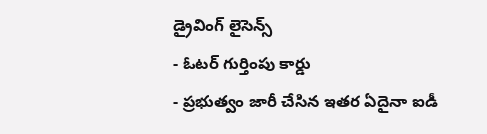డ్రైవింగ్ లైసెన్స్
- ఓటర్ గుర్తింపు కార్డు
- ప్రభుత్వం జారీ చేసిన ఇతర ఏదైనా ఐడీ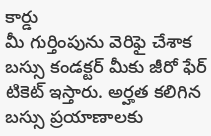కార్డు
మీ గుర్తింపును వెరిఫై చేశాక బస్సు కండక్టర్ మీకు జీరో ఫేర్ టికెట్ ఇస్తారు. అర్హత కలిగిన బస్సు ప్రయాణాలకు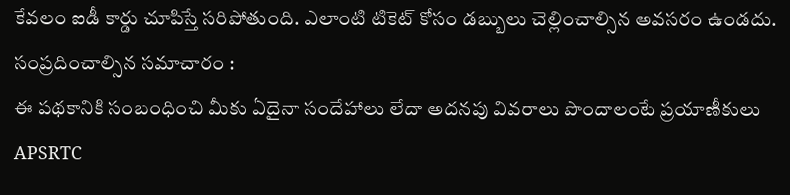కేవలం ఐడీ కార్డు చూపిస్తే సరిపోతుంది. ఎలాంటి టికెట్ కోసం డబ్బులు చెల్లించాల్సిన అవసరం ఉండదు.
సంప్రదించాల్సిన సమాచారం :
ఈ పథకానికి సంబంధించి మీకు ఏదైనా సందేహాలు లేదా అదనపు వివరాలు పొందాలంటే ప్రయాణీకులు APSRTC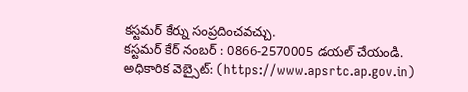కస్టమర్ కేర్ను సంప్రదించవచ్చు.
కస్టమర్ కేర్ నంబర్ : 0866-2570005 డయల్ చేయండి.
అధికారిక వెబ్సైట్: (https://www.apsrtc.ap.gov.in)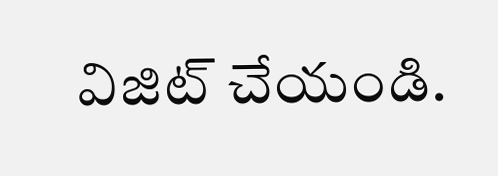విజిట్ చేయండి.